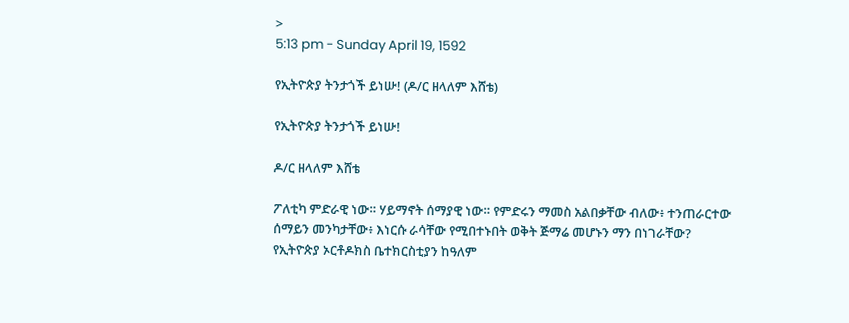>
5:13 pm - Sunday April 19, 1592

የኢትዮጵያ ትንታጎች ይነሡ! (ዶ/ር ዘላለም እሸቴ)

የኢትዮጵያ ትንታጎች ይነሡ!

ዶ/ር ዘላለም እሸቴ

ፖለቲካ ምድራዊ ነው። ሃይማኖት ሰማያዊ ነው። የምድሩን ማመስ አልበቃቸው ብለው፥ ተንጠራርተው ሰማይን መንካታቸው፥ እነርሱ ራሳቸው የሚበተኑበት ወቅት ጅማሬ መሆኑን ማን በነገራቸው? የኢትዮጵያ ኦርቶዶክስ ቤተክርስቲያን ከዓለም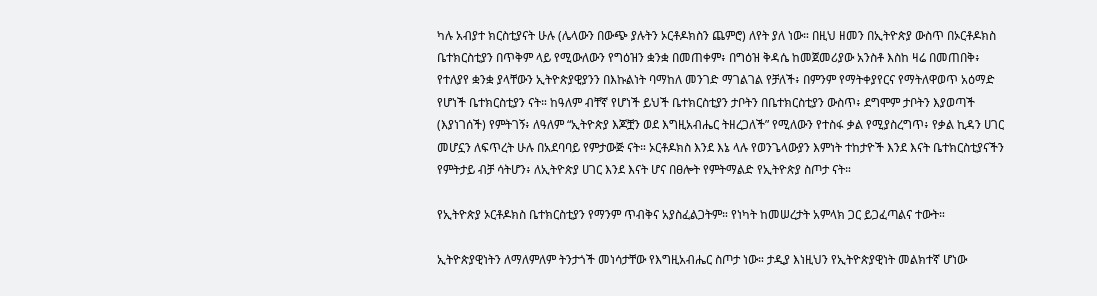ካሉ አብያተ ክርስቲያናት ሁሉ (ሌላውን በውጭ ያሉትን ኦርቶዶክስን ጨምሮ) ለየት ያለ ነው። በዚህ ዘመን በኢትዮጵያ ውስጥ በኦርቶዶክስ ቤተክርስቲያን በጥቅም ላይ የሚውለውን የግዕዝን ቋንቋ በመጠቀም፥ በግዕዝ ቅዳሴ ከመጀመሪያው አንስቶ እስከ ዛሬ በመጠበቅ፥ የተለያየ ቋንቋ ያላቸውን ኢትዮጵያዊያንን በእኩልነት ባማከለ መንገድ ማገልገል የቻለች፥ በምንም የማትቀያየርና የማትለዋወጥ አዕማድ የሆነች ቤተክርስቲያን ናት። ከዓለም ብቸኛ የሆነች ይህች ቤተክርስቲያን ታቦትን በቤተክርስቲያን ውስጥ፥ ደግሞም ታቦትን እያወጣች (እያነገሰች) የምትገኝ፥ ለዓለም “ኢትዮጵያ እጆቿን ወደ እግዚአብሔር ትዘረጋለች” የሚለውን የተስፋ ቃል የሚያስረግጥ፥ የቃል ኪዳን ሀገር መሆኗን ለፍጥረት ሁሉ በአደባባይ የምታውጅ ናት። ኦርቶዶክስ እንደ እኔ ላሉ የወንጌላውያን እምነት ተከታዮች እንደ እናት ቤተክርስቲያናችን የምትታይ ብቻ ሳትሆን፥ ለኢትዮጵያ ሀገር እንደ እናት ሆና በፀሎት የምትማልድ የኢትዮጵያ ስጦታ ናት።

የኢትዮጵያ ኦርቶዶክስ ቤተክርስቲያን የማንም ጥብቅና አያስፈልጋትም። የነካት ከመሠረታት አምላክ ጋር ይጋፈጣልና ተውት።

ኢትዮጵያዊነትን ለማለምለም ትንታጎች መነሳታቸው የእግዚአብሔር ስጦታ ነው። ታዲያ እነዚህን የኢትዮጵያዊነት መልክተኛ ሆነው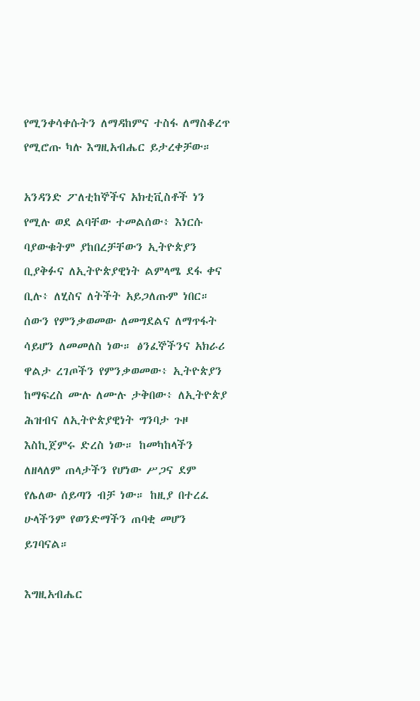የሚንቀሳቀሱትን ለማዳከምና ተስፋ ለማስቆረጥ የሚሮጡ ካሉ እግዚአብሔር ይታረቀቻው።

አንዳንድ ፖለቲከኞችና አክቲቪስቶች ነን የሚሉ ወደ ልባቸው ተመልሰው፥ እነርሱ ባያውቁትም ያከበረቻቸውን ኢትዮጵያን ቢያቅፉና ለኢትዮጵያዊነት ልምላሜ ደፋ ቀና ቢሉ፥ ለሂስና ለትችት አይጋለጡም ነበር። ሰውን የምንቃወመው ለመግደልና ለማጥፋት ሳይሆን ለመመለስ ነው። ፅንፈኞችንና አክራሪ ዋልታ ረገጦችን የምንቃወመው፥ ኢትዮጵያን ከማፍረስ ሙሉ ለሙሉ ታቅበው፥ ለኢትዮጵያ ሕዝብና ለኢትዮጵያዊነት ግንባታ ጉዞ እስኪጀምሩ ድረስ ነው። ከመካከላችን ለዘላለም ጠላታችን የሆነው ሥጋና ደም የሌለው ሰይጣን ብቻ ነው። ከዚያ በተረፈ ሁላችንም የወንድማችን ጠባቂ መሆን ይገባናል።

እግዚአብሔር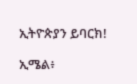ኢትዮጵያን ይባርክ!

ኢሜል፥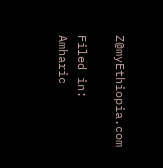Z@myEthiopia.com

Filed in: Amharic